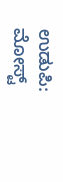ಉಡುಪಿ: ಮೋಸ್ಟ್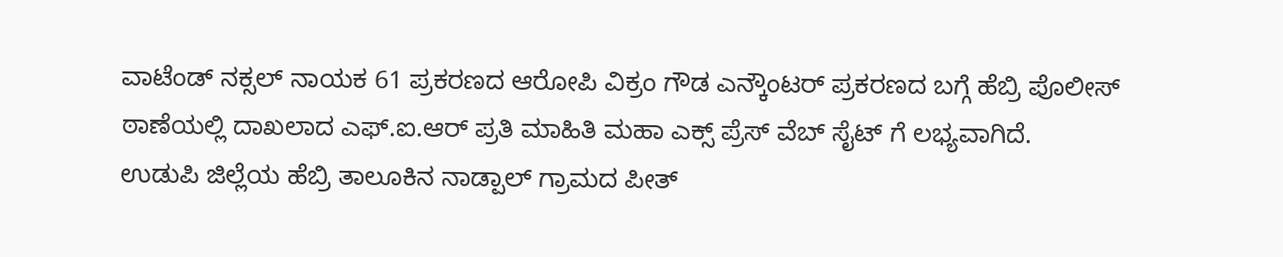ವಾಟೆಂಡ್ ನಕ್ಸಲ್ ನಾಯಕ 61 ಪ್ರಕರಣದ ಆರೋಪಿ ವಿಕ್ರಂ ಗೌಡ ಎನ್ಕೌಂಟರ್ ಪ್ರಕರಣದ ಬಗ್ಗೆ ಹೆಬ್ರಿ ಪೊಲೀಸ್ ಠಾಣೆಯಲ್ಲಿ ದಾಖಲಾದ ಎಫ್.ಐ.ಆರ್ ಪ್ರತಿ ಮಾಹಿತಿ ಮಹಾ ಎಕ್ಸ್ ಪ್ರೆಸ್ ವೆಬ್ ಸೈಟ್ ಗೆ ಲಭ್ಯವಾಗಿದೆ.
ಉಡುಪಿ ಜಿಲ್ಲೆಯ ಹೆಬ್ರಿ ತಾಲೂಕಿನ ನಾಡ್ಪಾಲ್ ಗ್ರಾಮದ ಪೀತ್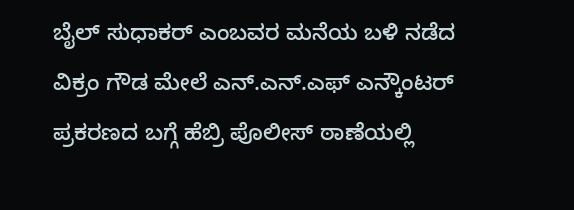ಬೈಲ್ ಸುಧಾಕರ್ ಎಂಬವರ ಮನೆಯ ಬಳಿ ನಡೆದ ವಿಕ್ರಂ ಗೌಡ ಮೇಲೆ ಎನ್.ಎನ್.ಎಫ್ ಎನ್ಕೌಂಟರ್ ಪ್ರಕರಣದ ಬಗ್ಗೆ ಹೆಬ್ರಿ ಪೊಲೀಸ್ ಠಾಣೆಯಲ್ಲಿ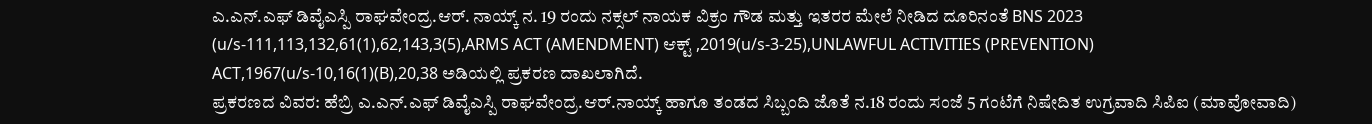ಎ.ಎನ್.ಎಫ್ ಡಿವೈಎಸ್ಪಿ ರಾಘವೇಂದ್ರ.ಆರ್. ನಾಯ್ಕ್ ನ. 19 ರಂದು ನಕ್ಸಲ್ ನಾಯಕ ವಿಕ್ರಂ ಗೌಡ ಮತ್ತು ಇತರರ ಮೇಲೆ ನೀಡಿದ ದೂರಿನಂತೆ BNS 2023 (u/s-111,113,132,61(1),62,143,3(5),ARMS ACT (AMENDMENT) ಆಕ್ಟ್ ,2019(u/s-3-25),UNLAWFUL ACTIVITIES (PREVENTION) ACT,1967(u/s-10,16(1)(B),20,38 ಅಡಿಯಲ್ಲಿ ಪ್ರಕರಣ ದಾಖಲಾಗಿದೆ.
ಪ್ರಕರಣದ ವಿವರ: ಹೆಬ್ರಿ ಎ.ಎನ್.ಎಫ್ ಡಿವೈಎಸ್ಪಿ ರಾಘವೇಂದ್ರ.ಆರ್.ನಾಯ್ಕ್ ಹಾಗೂ ತಂಡದ ಸಿಬ್ಬಂದಿ ಜೊತೆ ನ.18 ರಂದು ಸಂಜೆ 5 ಗಂಟೆಗೆ ನಿಷೇದಿತ ಉಗ್ರವಾದಿ ಸಿಪಿಐ (ಮಾವೋವಾದಿ)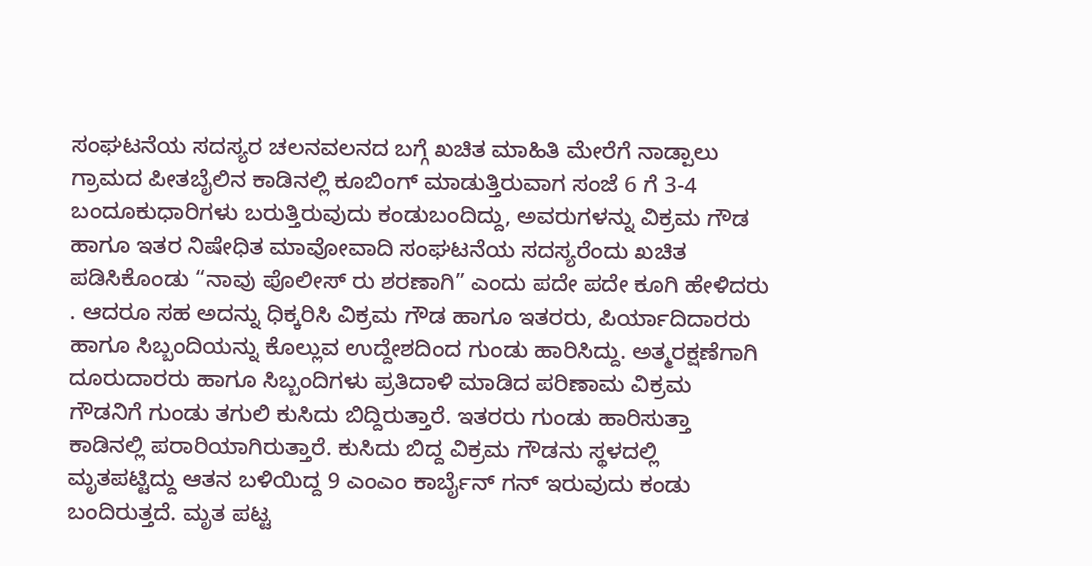ಸಂಘಟನೆಯ ಸದಸ್ಯರ ಚಲನವಲನದ ಬಗ್ಗೆ ಖಚಿತ ಮಾಹಿತಿ ಮೇರೆಗೆ ನಾಡ್ಪಾಲು ಗ್ರಾಮದ ಪೀತಬೈಲಿನ ಕಾಡಿನಲ್ಲಿ ಕೂಬಿಂಗ್ ಮಾಡುತ್ತಿರುವಾಗ ಸಂಜೆ 6 ಗೆ 3-4 ಬಂದೂಕುಧಾರಿಗಳು ಬರುತ್ತಿರುವುದು ಕಂಡುಬಂದಿದ್ದು, ಅವರುಗಳನ್ನು ವಿಕ್ರಮ ಗೌಡ ಹಾಗೂ ಇತರ ನಿಷೇಧಿತ ಮಾವೋವಾದಿ ಸಂಘಟನೆಯ ಸದಸ್ಯರೆಂದು ಖಚಿತ ಪಡಿಸಿಕೊಂಡು “ನಾವು ಪೊಲೀಸ್ ರು ಶರಣಾಗಿ” ಎಂದು ಪದೇ ಪದೇ ಕೂಗಿ ಹೇಳಿದರು . ಆದರೂ ಸಹ ಅದನ್ನು ಧಿಕ್ಕರಿಸಿ ವಿಕ್ರಮ ಗೌಡ ಹಾಗೂ ಇತರರು, ಪಿರ್ಯಾದಿದಾರರು ಹಾಗೂ ಸಿಬ್ಬಂದಿಯನ್ನು ಕೊಲ್ಲುವ ಉದ್ದೇಶದಿಂದ ಗುಂಡು ಹಾರಿಸಿದ್ದು. ಅತ್ಮರಕ್ಷಣೆಗಾಗಿ ದೂರುದಾರರು ಹಾಗೂ ಸಿಬ್ಬಂದಿಗಳು ಪ್ರತಿದಾಳಿ ಮಾಡಿದ ಪರಿಣಾಮ ವಿಕ್ರಮ ಗೌಡನಿಗೆ ಗುಂಡು ತಗುಲಿ ಕುಸಿದು ಬಿದ್ದಿರುತ್ತಾರೆ. ಇತರರು ಗುಂಡು ಹಾರಿಸುತ್ತಾ ಕಾಡಿನಲ್ಲಿ ಪರಾರಿಯಾಗಿರುತ್ತಾರೆ. ಕುಸಿದು ಬಿದ್ದ ವಿಕ್ರಮ ಗೌಡನು ಸ್ಥಳದಲ್ಲಿ ಮೃತಪಟ್ಟಿದ್ದು ಆತನ ಬಳಿಯಿದ್ದ 9 ಎಂಎಂ ಕಾರ್ಬೈನ್ ಗನ್ ಇರುವುದು ಕಂಡು ಬಂದಿರುತ್ತದೆ. ಮೃತ ಪಟ್ಟ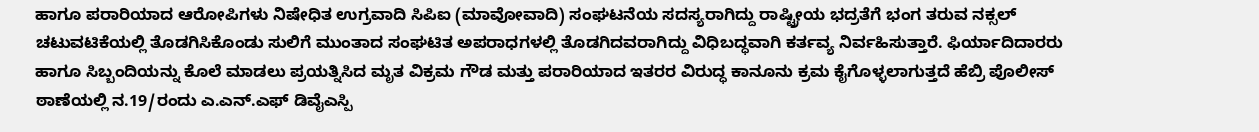ಹಾಗೂ ಪರಾರಿಯಾದ ಆರೋಪಿಗಳು ನಿಷೇಧಿತ ಉಗ್ರವಾದಿ ಸಿಪಿಐ (ಮಾವೋವಾದಿ) ಸಂಘಟನೆಯ ಸದಸ್ಯರಾಗಿದ್ದು ರಾಷ್ಟ್ರೀಯ ಭದ್ರತೆಗೆ ಭಂಗ ತರುವ ನಕ್ಸಲ್ ಚಟುವಟಿಕೆಯಲ್ಲಿ ತೊಡಗಿಸಿಕೊಂಡು ಸುಲಿಗೆ ಮುಂತಾದ ಸಂಘಟಿತ ಅಪರಾಧಗಳಲ್ಲಿ ತೊಡಗಿದವರಾಗಿದ್ದು ವಿಧಿಬದ್ಧವಾಗಿ ಕರ್ತವ್ಯ ನಿರ್ವಹಿಸುತ್ತಾರೆ. ಫಿರ್ಯಾದಿದಾರರು ಹಾಗೂ ಸಿಬ್ಬಂದಿಯನ್ನು ಕೊಲೆ ಮಾಡಲು ಪ್ರಯತ್ನಿಸಿದ ಮೃತ ವಿಕ್ರಮ ಗೌಡ ಮತ್ತು ಪರಾರಿಯಾದ ಇತರರ ವಿರುದ್ಧ ಕಾನೂನು ಕ್ರಮ ಕೈಗೊಳ್ಳಲಾಗುತ್ತದೆ ಹೆಬ್ರಿ ಪೊಲೀಸ್ ಠಾಣೆಯಲ್ಲಿ ನ.19/ರಂದು ಎ.ಎನ್.ಎಫ್ ಡಿವೈಎಸ್ಪಿ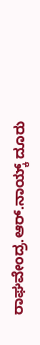ರಾಘವೇಂದ್ರ.ಆರ್.ನಾಯ್ಕ್ ದೂರು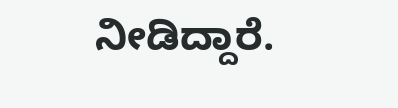ನೀಡಿದ್ದಾರೆ.